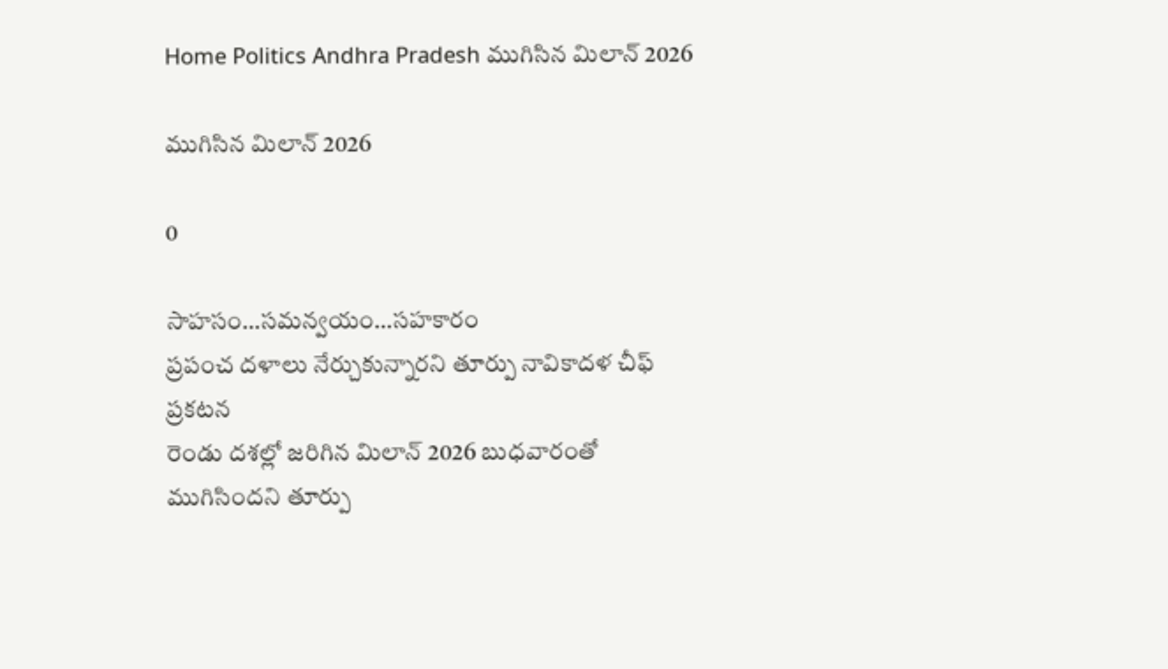Home Politics Andhra Pradesh ముగిసిన మిలాన్‌ 2026

ముగిసిన మిలాన్‌ 2026

0

సాహసం…సమన్వయం…సహకారం
ప్రపంచ దళాలు నేర్చుకున్నారని తూర్పు నావికాదళ చీఫ్‌ ప్రకటన
రెండు దశల్లో జరిగిన మిలాన్‌ 2026 బుధవారంతో ముగిసిందని తూర్పు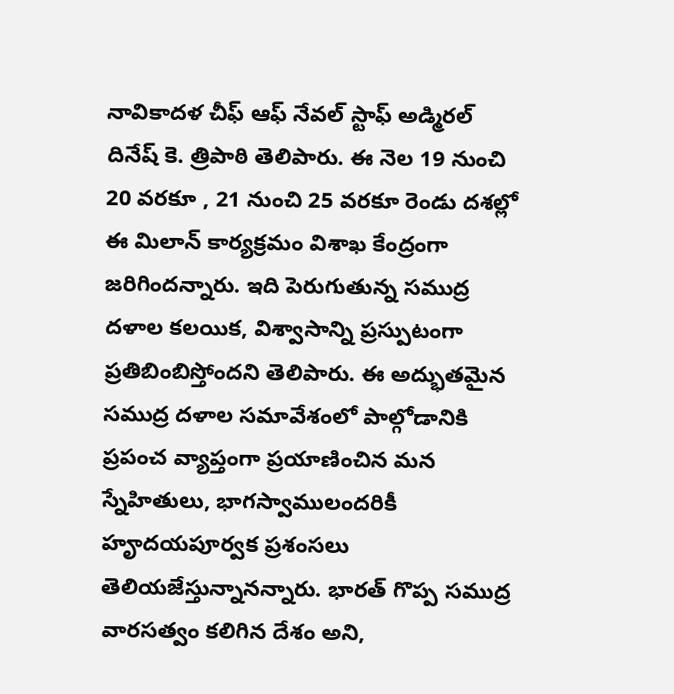నావికాదళ చీఫ్‌ ఆఫ్‌ నేవల్‌ స్టాఫ్‌ అడ్మిరల్‌ దినేష్‌ కె. త్రిపాఠి తెలిపారు. ఈ నెల 19 నుంచి 20 వరకూ , 21 నుంచి 25 వరకూ రెండు దశల్లో ఈ మిలాన్‌ కార్యక్రమం విశాఖ కేంద్రంగా జరిగిందన్నారు. ఇది పెరుగుతున్న సముద్ర దళాల కలయిక, విశ్వాసాన్ని ప్రస్పుటంగా ప్రతిబింబిస్తోందని తెలిపారు. ఈ అద్భుతమైన సముద్ర దళాల సమావేశంలో పాల్గోడానికి ప్రపంచ వ్యాప్తంగా ప్రయాణించిన మన స్నేహితులు, భాగస్వాములందరికీ హౄదయపూర్వక ప్రశంసలు తెలియజేస్తున్నానన్నారు. భారత్‌ గొప్ప సముద్ర వారసత్వం కలిగిన దేశం అని,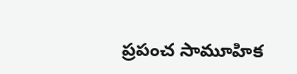ప్రపంచ సామూహిక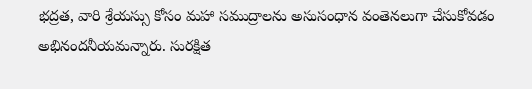భద్రత, వారి శ్రేయస్సు కోసం మహా సముద్రాలను అసుసంధాన వంతెనలుగా చేసుకోవడం అభినందనీయమన్నారు. సురక్షిత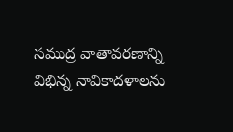సముద్ర వాతావరణాన్ని విభిన్న నావికాదళాలను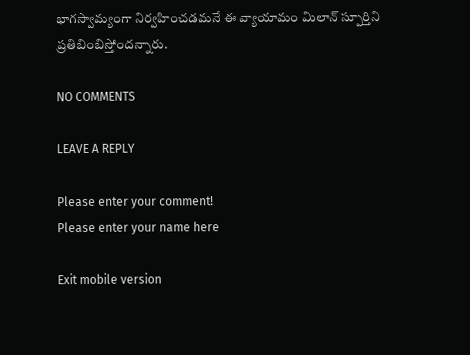భాగస్వామ్యంగా నిర్వహించడమనే ఈ వ్యాయామం మిలాన్‌ స్పూర్తిని ప్రతిబింబిస్తోందన్నారు.

NO COMMENTS

LEAVE A REPLY

Please enter your comment!
Please enter your name here

Exit mobile version